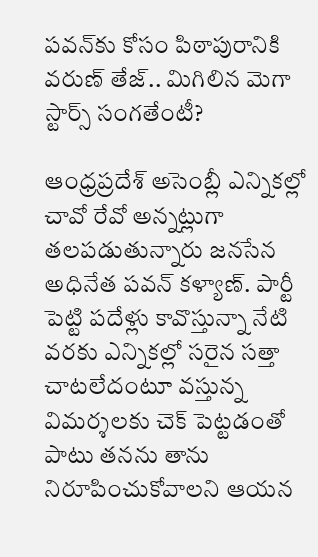పవన్‌కు కోసం పిఠాపురానికి వరుణ్ తేజ్.. మిగిలిన మెగా స్టార్స్ సంగతేంటీ?

ఆంధ్రప్రదేశ్ అసెంబ్లీ ఎన్నికల్లో చావో రేవో అన్నట్లుగా తలపడుతున్నారు జనసేన అధినేత పవన్ కళ్యాణ్. పార్టీ పెట్టి పదేళ్లు కావొస్తున్నా నేటి వరకు ఎన్నికల్లో సరైన సత్తా చాటలేదంటూ వస్తున్న విమర్శలకు చెక్ పెట్టడంతో పాటు తనను తాను నిరూపించుకోవాలని ఆయన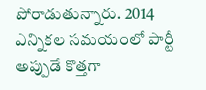పోరాడుతున్నారు. 2014 ఎన్నికల సమయంలో పార్టీ అప్పుడే కొత్తగా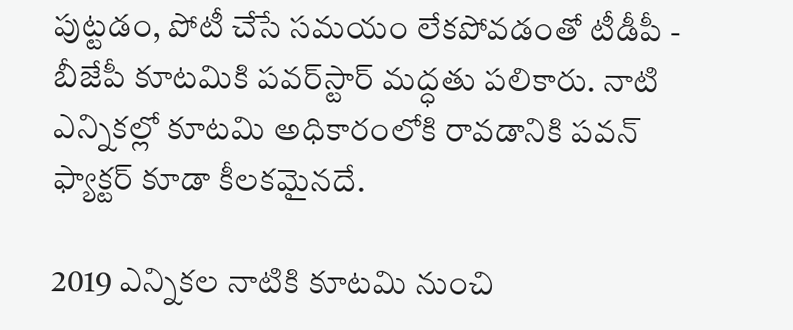పుట్టడం, పోటీ చేసే సమయం లేకపోవడంతో టీడీపీ - బీజేపీ కూటమికి పవర్‌స్టార్ మద్ధతు పలికారు. నాటి ఎన్నికల్లో కూటమి అధికారంలోకి రావడానికి పవన్ ఫ్యాక్టర్ కూడా కీలకమైనదే.

2019 ఎన్నికల నాటికి కూటమి నుంచి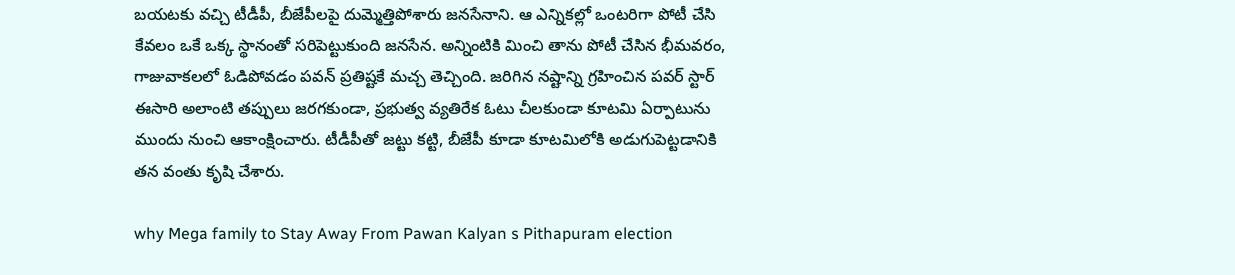బయటకు వచ్చి టీడీపీ, బీజేపీలపై దుమ్మెత్తిపోశారు జనసేనాని. ఆ ఎన్నికల్లో ఒంటరిగా పోటీ చేసి కేవలం ఒకే ఒక్క స్థానంతో సరిపెట్టుకుంది జనసేన. అన్నింటికి మించి తాను పోటీ చేసిన భీమవరం, గాజువాకలలో ఓడిపోవడం పవన్ ప్రతిష్టకే మచ్చ తెచ్చింది. జరిగిన నష్టాన్ని గ్రహించిన పవర్ స్టార్ ఈసారి అలాంటి తప్పులు జరగకుండా, ప్రభుత్వ వ్యతిరేక ఓటు చీలకుండా కూటమి ఏర్పాటును ముందు నుంచి ఆకాంక్షించారు. టీడీపీతో జట్టు కట్టి, బీజేపీ కూడా కూటమిలోకి అడుగుపెట్టడానికి తన వంతు కృషి చేశారు.

why Mega family to Stay Away From Pawan Kalyan s Pithapuram election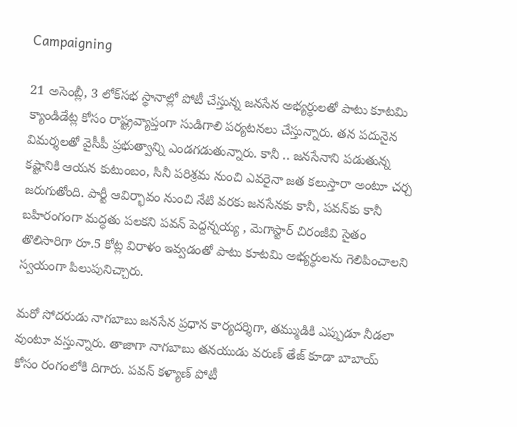Campaigning

21 అసెంబ్లీ, 3 లోక్‌సభ స్థానాల్లో పోటీ చేస్తున్న జనసేన అభ్యర్ధులతో పాటు కూటమి క్యాండిడేట్ల కోసం రాష్ట్రవ్యాప్తంగా సుడిగాలి పర్యటనలు చేస్తున్నారు. తన పదునైన విమర్శలతో వైసీపీ ప్రభుత్వాన్ని ఎండగడుతున్నారు. కానీ .. జనసేనాని పడుతున్న కష్టానికి ఆయన కుటుంబం, సినీ పరిశ్రమ నుంచి ఎవరైనా జత కలుస్తారా అంటూ చర్చ జరుగుతోంది. పార్టీ ఆవిర్భావం నుంచి నేటి వరకు జనసేనకు కానీ, పవన్‌కు కానీ బహిరంగంగా మద్ధతు పలకని పవన్ పెద్దన్నయ్య , మెగాస్టార్ చిరంజీవి సైతం తొలిసారిగా రూ.5 కోట్ల విరాళం ఇవ్వడంతో పాటు కూటమి అభ్యర్ధులను గెలిపించాలని స్వయంగా పిలుపునిచ్చారు.

మరో సోదరుడు నాగబాబు జనసేన ప్రధాన కార్యదర్శిగా, తమ్ముడికి ఎప్పుడూ నీడలా వుంటూ వస్తున్నారు. తాజాగా నాగబాబు తనయుడు వరుణ్ తేజ్ కూడా బాబాయ్ కోసం రంగంలోకి దిగారు. పవన్ కళ్యాణ్ పోటీ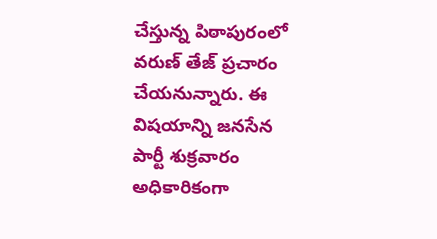చేస్తున్న పిఠాపురంలో వరుణ్ తేజ్ ప్రచారం చేయనున్నారు. ఈ విషయాన్ని జనసేన పార్టీ శుక్రవారం అధికారికంగా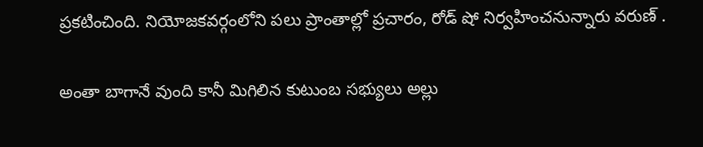ప్రకటించింది. నియోజకవర్గంలోని పలు ప్రాంతాల్లో ప్రచారం, రోడ్ షో నిర్వహించనున్నారు వరుణ్ .

అంతా బాగానే వుంది కానీ మిగిలిన కుటుంబ సభ్యులు అల్లు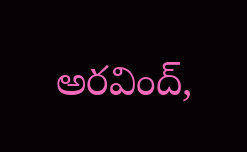అరవింద్,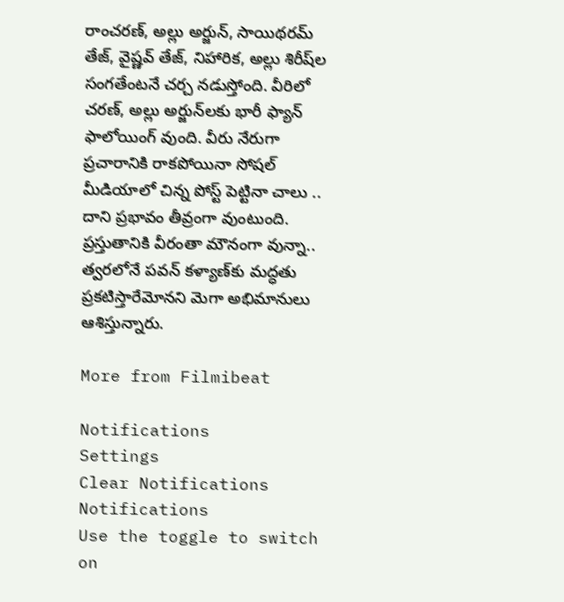రాంచరణ్, అల్లు అర్జున్, సాయిథరమ్ తేజ్‌, వైష్ణవ్ తేజ్, నిహారిక, అల్లు శిరీష్‌ల సంగతేంటనే చర్చ నడుస్తోంది. వీరిలో చరణ్, అల్లు అర్జున్‌లకు భారీ ఫ్యాన్ ఫాలోయింగ్ వుంది. వీరు నేరుగా ప్రచారానికి రాకపోయినా సోషల్ మీడియాలో చిన్న పోస్ట్ పెట్టినా చాలు .. దాని ప్రభావం తీవ్రంగా వుంటుంది. ప్రస్తుతానికి వీరంతా మౌనంగా వున్నా.. త్వరలోనే పవన్‌ కళ్యాణ్‌కు మద్ధతు ప్రకటిస్తారేమోనని మెగా అభిమానులు ఆశిస్తున్నారు.

More from Filmibeat

Notifications
Settings
Clear Notifications
Notifications
Use the toggle to switch on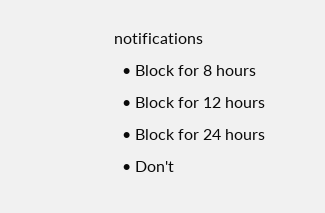notifications
  • Block for 8 hours
  • Block for 12 hours
  • Block for 24 hours
  • Don't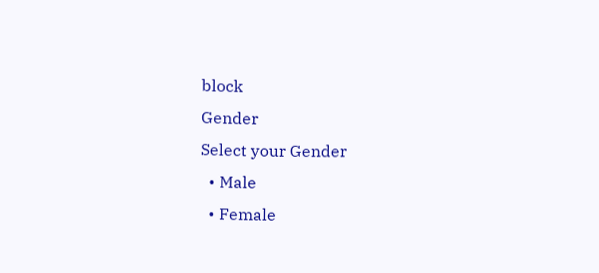block
Gender
Select your Gender
  • Male
  • Female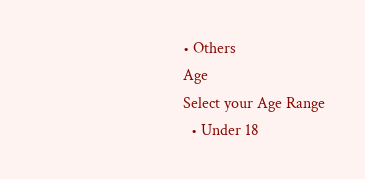• Others
Age
Select your Age Range
  • Under 18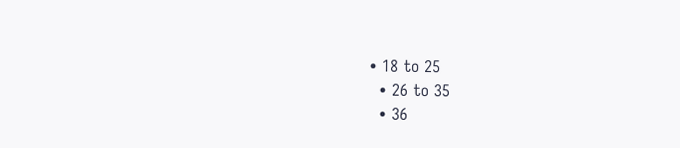• 18 to 25
  • 26 to 35
  • 36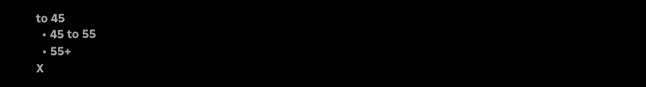to 45
  • 45 to 55
  • 55+
X